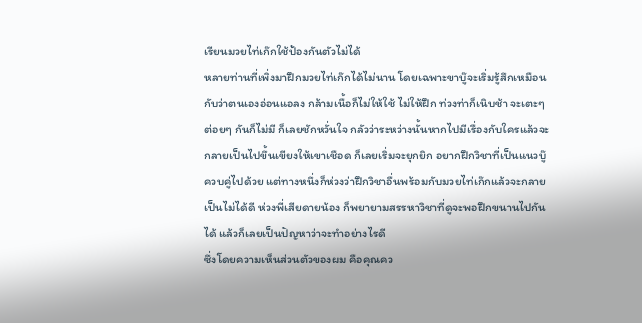เรียนมวยไท่เก๊กใช้ป้องกันตัวไม่ได้
หลายท่านที่เพิ่งมาฝึกมวยไท่เก๊กได้ไม่นาน โดยเฉพาะขาบู๊จะเริ่มรู้สึกเหมือนกับว่าตนเองอ่อนแอลง กล้ามเนื้อก็ไม่ให้ใช้ ไม่ให้ฝึก ท่วงท่าก็เนิบช้า จะเตะๆ ต่อยๆ กันก็ไม่มี ก็เลยชักหวั่นใจ กลัวว่าระหว่างนั้นหากไปมีเรื่องกับใครแล้วจะกลายเป็นไปขึ้นเขียงให้เขาเชือด ก็เลยเริ่มจะยุกยิก อยากฝึกวิชาที่เป็นแนวบู๊ควบคู่ไปด้วย แต่ทางหนึ่งก็ห่วงว่าฝึกวิชาอื่นพร้อมกับมวยไท่เก๊กแล้วจะกลายเป็นไม่ได้ดี ห่วงพี่เสียดายน้อง ก็พยายามสรรหาวิชาที่ดูจะพอฝึกขนานไปกันได้ แล้วก็เลยเป็นปัญหาว่าจะทำอย่างไรดี
ซึ่งโดยความเห็นส่วนตัวของผม คือคุณคว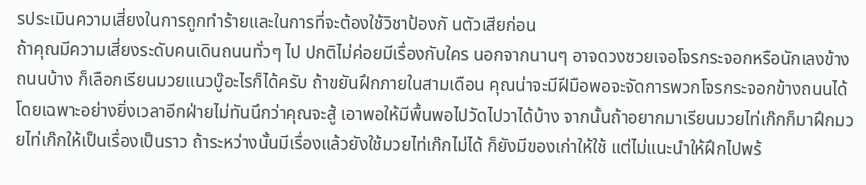รประเมินความเสี่ยงในการถูกทำร้ายและในการที่จะต้องใช้วิชาป้องกั นตัวเสียก่อน
ถ้าคุณมีความเสี่ยงระดับคนเดินถนนทั่วๆ ไป ปกติไม่ค่อยมีเรื่องกับใคร นอกจากนานๆ อาจดวงซวยเจอโจรกระจอกหรือนักเลงข้างถนนบ้าง ก็เลือกเรียนมวยแนวบู๊อะไรก็ได้ครับ ถ้าขยันฝึกภายในสามเดือน คุณน่าจะมีฝีมือพอจะจัดการพวกโจรกระจอกข้างถนนได้ โดยเฉพาะอย่างยิ่งเวลาอีกฝ่ายไม่ทันนึกว่าคุณจะสู้ เอาพอให้มีพื้นพอไปวัดไปวาได้บ้าง จากนั้นถ้าอยากมาเรียนมวยไท่เก๊กก็มาฝึกมวยไท่เก๊กให้เป็นเรื่องเป็นราว ถ้าระหว่างนั้นมีเรื่องแล้วยังใช้มวยไท่เก๊กไม่ได้ ก็ยังมีของเก่าให้ใช้ แต่ไม่แนะนำให้ฝึกไปพร้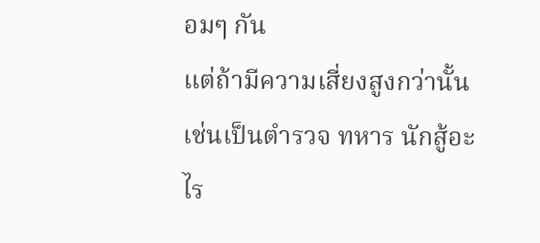อมๆ กัน
แต่ถ้ามีความเสี่ยงสูงกว่านั้น เช่นเป็นตำรวจ ทหาร นักสู้อะไร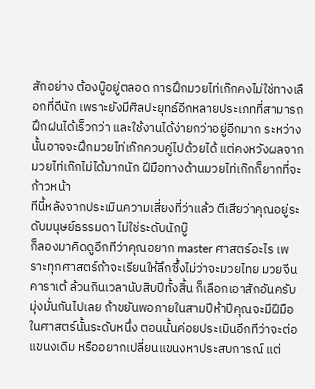สักอย่าง ต้องบู๊อยู่ตลอด การฝึกมวยไท่เก๊กคงไม่ใช่ทางเลือกที่ดีนัก เพราะยังมีศิลปะยุทธ์อีกหลายประเภทที่สามารถฝึกฝนได้เร็วกว่า และใช้งานได้ง่ายกว่าอยู่อีกมาก ระหว่างนั้นอาจจะฝึกมวยไท่เก๊กควบคู่ไปด้วยได้ แต่คงหวังผลจากมวยไท่เก๊กไม่ได้มากนัก ฝีมือทางด้านมวยไท่เก๊กก็ยากที่จะก้าวหน้า
ทีนี้หลังจากประเมินความเสี่ยงที่ว่าแล้ว ตีเสียว่าคุณอยู่ระดับมนุษย์ธรรมดา ไม่ใช่ระดับนักบู๊
ก็ลองมาคิดดูอีกทีว่าคุณอยาก master ศาสตร์อะไร เพราะทุกศาสตร์ถ้าจะเรียนให้ลึกซึ้งไม่ว่าจะมวยไทย มวยจีน คาราเต้ ล้วนกินเวลานับสิบปีทั้งสิ้น ก็เลือกเอาสักอันครับ มุ่งมั่นกันไปเลย ถ้าขยันพอภายในสามปีห้าปีคุณจะมีฝีมือในศาสตร์นั้นระดับหนึ่ง ตอนนั้นค่อยประเมินอีกทีว่าจะต่อแขนงเดิม หรืออยากเปลี่ยนแขนงหาประสบการณ์ แต่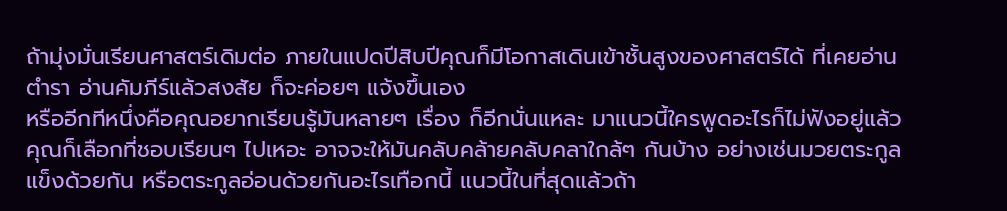ถ้ามุ่งมั่นเรียนศาสตร์เดิมต่อ ภายในแปดปีสิบปีคุณก็มีโอกาสเดินเข้าชั้นสูงของศาสตร์ได้ ที่เคยอ่านตำรา อ่านคัมภีร์แล้วสงสัย ก็จะค่อยๆ แจ้งขึ้นเอง
หรืออีกทีหนึ่งคือคุณอยากเรียนรู้มันหลายๆ เรื่อง ก็อีกนั่นแหละ มาแนวนี้ใครพูดอะไรก็ไม่ฟังอยู่แล้ว คุณก็เลือกที่ชอบเรียนๆ ไปเหอะ อาจจะให้มันคลับคล้ายคลับคลาใกล้ๆ กันบ้าง อย่างเช่นมวยตระกูลแข็งด้วยกัน หรือตระกูลอ่อนด้วยกันอะไรเทือกนี้ แนวนี้ในที่สุดแล้วถ้า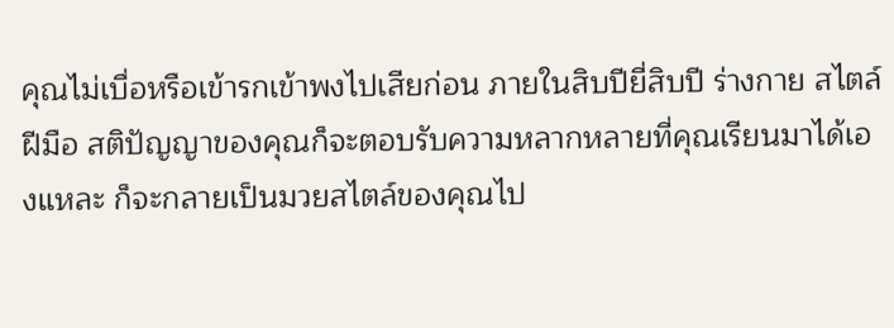คุณไม่เบื่อหรือเข้ารกเข้าพงไปเสียก่อน ภายในสิบปียี่สิบปี ร่างกาย สไตล์ ฝีมือ สติปัญญาของคุณก็จะตอบรับความหลากหลายที่คุณเรียนมาได้เองแหละ ก็จะกลายเป็นมวยสไตล์ของคุณไป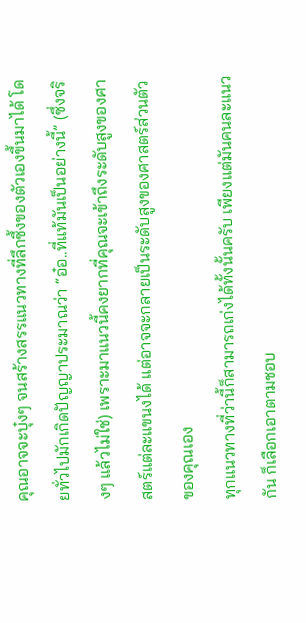คุณอาจจะบุ๋งๆ จนสร้างสรรแนวทางที่ลึกซึ้งของตัวเองขึ้นมาได้ โดยทั่วไปมักเกิดปัญญาประมาณว่า “อ๋อ..ที่แท้มันเป็นอย่างนี้” (ซึ่งจริงๆ แล้วไม่ใช่) เพราะมาแนวนี้คงยากที่คุณจะเข้าถึงระดับสูงของศาสตร์แต่ละแขนงได้ แต่อาจจะกลายเป็นระดับสูงของศาสตร์ส่วนตัวของคุณเอง
ทุกแนวทางที่ว่านี้ก็สามารถเก่งได้ทั้งนั้นครับ เพียงแต่มันคนละแนวกัน ก็เลือกเอาตามชอบ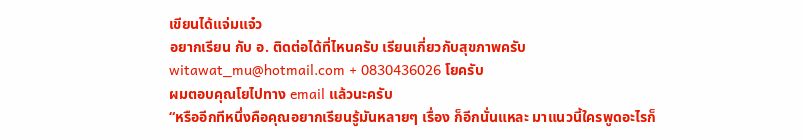เขียนได้แจ่มแจ๋ว
อยากเรียน กับ อ. ติดต่อได้ที่ไหนครับ เรียนเกี่ยวกับสุขภาพครับ
witawat_mu@hotmail.com + 0830436026 โยครับ
ผมตอบคุณโยไปทาง email แล้วนะครับ
“หรืออีกทีหนึ่งคือคุณอยากเรียนรู้มันหลายๆ เรื่อง ก็อีกนั่นแหละ มาแนวนี้ใครพูดอะไรก็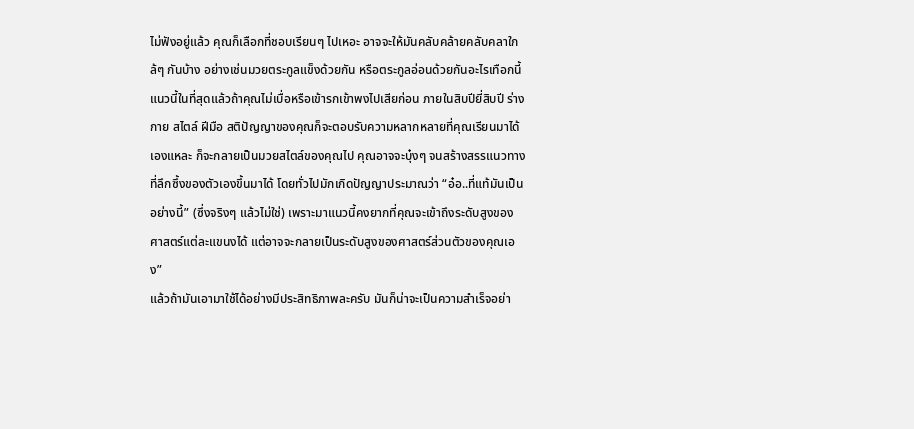ไม่ฟังอยู่แล้ว คุณก็เลือกที่ชอบเรียนๆ ไปเหอะ อาจจะให้มันคลับคล้ายคลับคลาใกล้ๆ กันบ้าง อย่างเช่นมวยตระกูลแข็งด้วยกัน หรือตระกูลอ่อนด้วยกันอะไรเทือกนี้ แนวนี้ในที่สุดแล้วถ้าคุณไม่เบื่อหรือเข้ารกเข้าพงไปเสียก่อน ภายในสิบปียี่สิบปี ร่างกาย สไตล์ ฝีมือ สติปัญญาของคุณก็จะตอบรับความหลากหลายที่คุณเรียนมาได้เองแหละ ก็จะกลายเป็นมวยสไตล์ของคุณไป คุณอาจจะบุ๋งๆ จนสร้างสรรแนวทางที่ลึกซึ้งของตัวเองขึ้นมาได้ โดยทั่วไปมักเกิดปัญญาประมาณว่า “อ๋อ..ที่แท้มันเป็นอย่างนี้” (ซึ่งจริงๆ แล้วไม่ใช่) เพราะมาแนวนี้คงยากที่คุณจะเข้าถึงระดับสูงของศาสตร์แต่ละแขนงได้ แต่อาจจะกลายเป็นระดับสูงของศาสตร์ส่วนตัวของคุณเอง”
แล้วถ้ามันเอามาใช้ได้อย่างมีประสิทธิภาพละครับ มันก็น่าจะเป็นความสำเร็จอย่า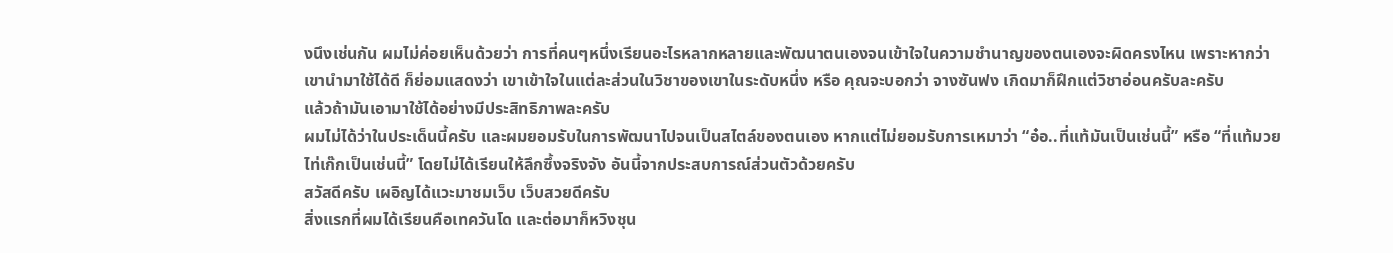งนึงเช่นกัน ผมไม่ค่อยเห็นด้วยว่า การที่คนๆหนึ่งเรียนอะไรหลากหลายและพัฒนาตนเองจนเข้าใจในความชำนาญของตนเองจะผิดครงไหน เพราะหากว่าเขานำมาใช้ได้ดี ก็ย่อมแสดงว่า เขาเข้าใจในแต่ละส่วนในวิชาของเขาในระดับหนึ่ง หรือ คุณจะบอกว่า จางซันฟง เกิดมาก็ฝึกแต่วิชาอ่อนครับละครับ
แล้วถ้ามันเอามาใช้ได้อย่างมีประสิทธิภาพละครับ
ผมไม่ได้ว่าในประเด็นนี้ครับ และผมยอมรับในการพัฒนาไปจนเป็นสไตล์ของตนเอง หากแต่ไม่ยอมรับการเหมาว่า “อ๋อ..ที่แท้มันเป็นเช่นนี้” หรือ “ที่แท้มวยไท่เก๊กเป็นเช่นนี้” โดยไม่ได้เรียนให้ลึกซึ้งจริงจัง อันนี้จากประสบการณ์ส่วนตัวด้วยครับ
สวัสดีครับ เผอิญได้แวะมาชมเว็บ เว็บสวยดีครับ
สิ่งแรกที่ผมได้เรียนคือเทควันโด และต่อมาก็หวิงชุน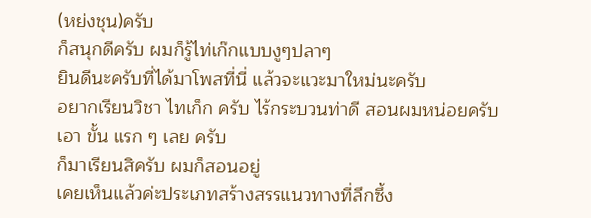(หย่งชุน)ครับ
ก็สนุกดีครับ ผมก็รู้ไท่เก๊กแบบงูๆปลาๆ
ยินดีนะครับที่ได้มาโพสที่นี่ แล้วจะแวะมาใหม่นะครับ
อยากเรียนวิชา ไทเก็ก ครับ ไร้กระบวนท่าดี สอนผมหน่อยครับ เอา ขั้น แรก ๆ เลย ครับ
ก็มาเรียนสิครับ ผมก็สอนอยู่
เคยเห็นแล้วค่ะประเภทสร้างสรรแนวทางที่ลึกซึ้ง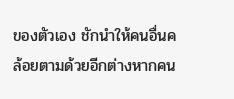ของตัวเอง ชักนำให้คนอื่นคล้อยตามด้วยอีกต่างหากคน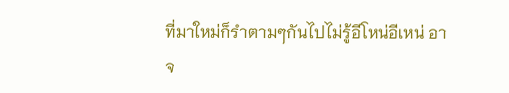ที่มาใหม่ก็รำตามๆกันไปไม่รู้อีโหน่อีเหน่ อาจ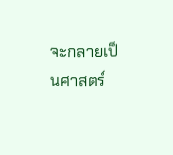จะกลายเป็นศาสตร์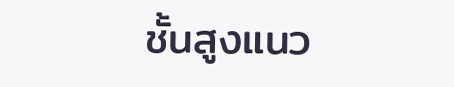ชั้นสูงแนว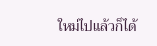ใหม่ไปแล้วก็ได้